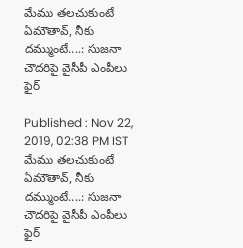మేము తలచుకుంటే ఏమౌతావ్, నీకు దమ్ముంటే....: సుజనా చౌదరిపై వైసీపీ ఎంపీలు ఫైర్

Published : Nov 22, 2019, 02:38 PM IST
మేము తలచుకుంటే ఏమౌతావ్, నీకు దమ్ముంటే....: సుజనా చౌదరిపై వైసీపీ ఎంపీలు ఫైర్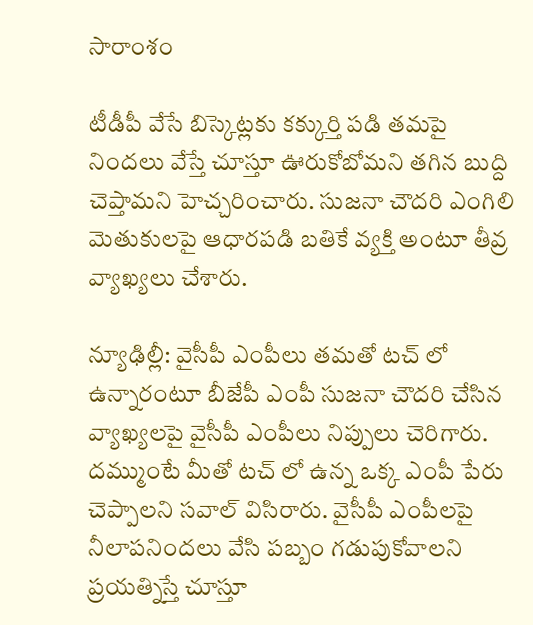సారాంశం

టీడీపీ వేసే బిస్కెట్లకు కక్కుర్తి పడి తమపై నిందలు వేస్తే చూస్తూ ఊరుకోబోమని తగిన బుద్ది చెప్తామని హెచ్చరించారు. సుజనా చౌదరి ఎంగిలి మెతుకులపై ఆధారపడి బతికే వ్యక్తి అంటూ తీవ్ర వ్యాఖ్యలు చేశారు.

న్యూఢిల్లీ: వైసీపీ ఎంపీలు తమతో టచ్ లో ఉన్నారంటూ బీజేపీ ఎంపీ సుజనా చౌదరి చేసిన వ్యాఖ్యలపై వైసీపీ ఎంపీలు నిప్పులు చెరిగారు. దమ్ముంటే మీతో టచ్ లో ఉన్న ఒక్క ఎంపీ పేరు చెప్పాలని సవాల్ విసిరారు. వైసీపీ ఎంపీలపై నీలాపనిందలు వేసి పబ్బం గడుపుకోవాలని ప్రయత్నిస్తే చూస్తూ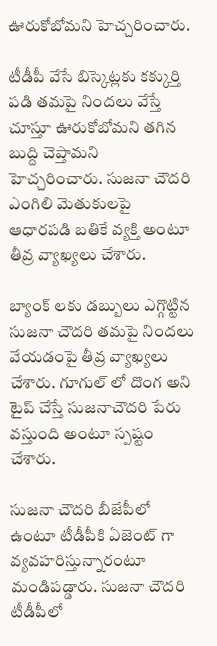ఊరుకోబోమని హెచ్చరించారు.

టీడీపీ వేసే బిస్కెట్లకు కక్కుర్తి పడి తమపై నిందలు వేస్తే చూస్తూ ఊరుకోబోమని తగిన బుద్ది చెప్తామని హెచ్చరించారు. సుజనా చౌదరి ఎంగిలి మెతుకులపై ఆధారపడి బతికే వ్యక్తి అంటూ తీవ్ర వ్యాఖ్యలు చేశారు.

బ్యాంక్ లకు డబ్బులు ఎగ్గొట్టిన సుజనా చౌదరి తమపై నిందలు వేయడంపై తీవ్ర వ్యాఖ్యలు చేశారు. గూగుల్ లో దొంగ అని టైప్ చేస్తే సుజనాచౌదరి పేరు వస్తుంది అంటూ స్పష్టం చేశారు.

సుజనా చౌదరి బీజేపీలో ఉంటూ టీడీపీకి ఏజెంట్ గా వ్యవహరిస్తున్నారంటూ మండిపడ్డారు. సుజనా చౌదరి టీడీపీలో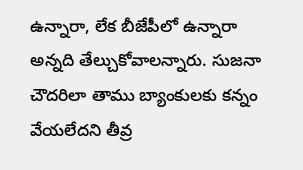ఉన్నారా, లేక బీజేపీలో ఉన్నారా అన్నది తేల్చుకోవాలన్నారు. సుజనా చౌదరిలా తాము బ్యాంకులకు కన్నం వేయలేదని తీవ్ర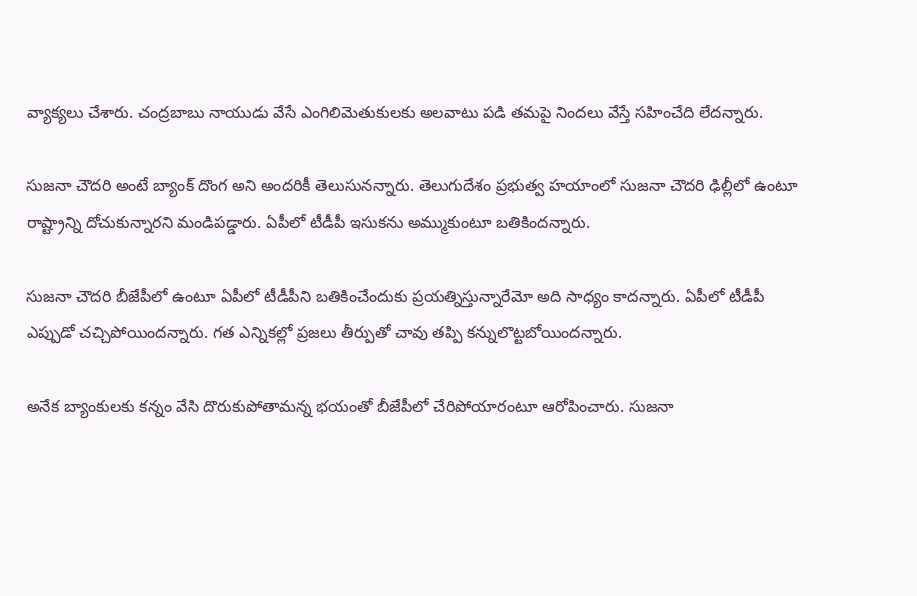వ్యాక్యలు చేశారు. చంద్రబాబు నాయుడు వేసే ఎంగిలిమెతుకులకు అలవాటు పడి తమపై నిందలు వేస్తే సహించేది లేదన్నారు.

సుజనా చౌదరి అంటే బ్యాంక్ దొంగ అని అందరికీ తెలుసునన్నారు. తెలుగుదేశం ప్రభుత్వ హయాంలో సుజనా చౌదరి ఢిల్లీలో ఉంటూ రాష్ట్రాన్ని దోచుకున్నారని మండిపడ్డారు. ఏపీలో టీడీపీ ఇసుకను అమ్ముకుంటూ బతికిందన్నారు.

సుజనా చౌదరి బీజేపీలో ఉంటూ ఏపీలో టీడీపీని బతికించేందుకు ప్రయత్నిస్తున్నారేమో అది సాధ్యం కాదన్నారు. ఏపీలో టీడీపీ ఎప్పుడో చచ్చిపోయిందన్నారు. గత ఎన్నికల్లో ప్రజలు తీర్పుతో చావు తప్పి కన్నులొట్టబోయిందన్నారు.

అనేక బ్యాంకులకు కన్నం వేసి దొరుకుపోతామన్న భయంతో బీజేపీలో చేరిపోయారంటూ ఆరోపించారు. సుజనా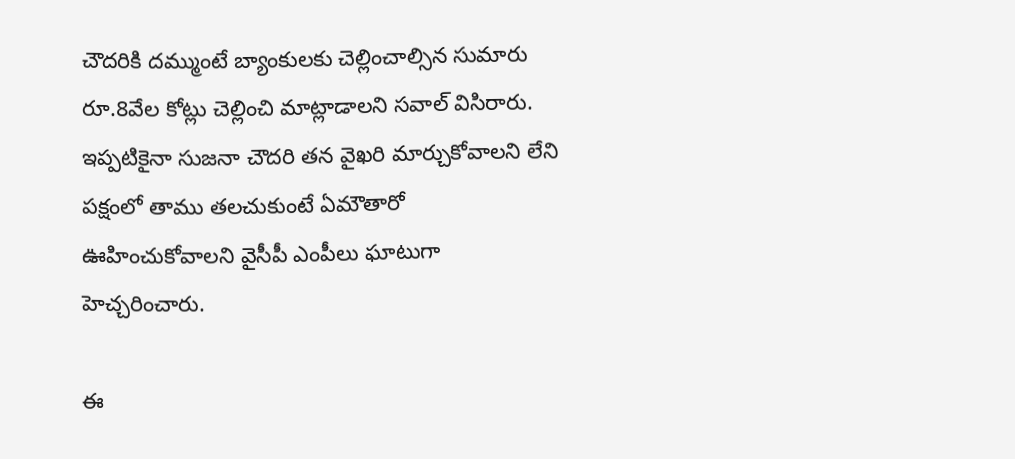చౌదరికి దమ్ముంటే బ్యాంకులకు చెల్లించాల్సిన సుమారు రూ.8వేల కోట్లు చెల్లించి మాట్లాడాలని సవాల్ విసిరారు. ఇప్పటికైనా సుజనా చౌదరి తన వైఖరి మార్చుకోవాలని లేని పక్షంలో తాము తలచుకుంటే ఏమౌతారో ఊహించుకోవాలని వైసీపీ ఎంపీలు ఘాటుగా హెచ్చరించారు.

ఈ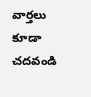వార్తలు కూడా చదవండి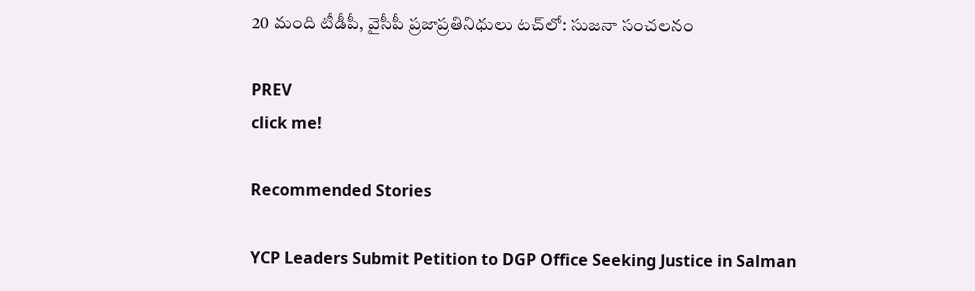20 మంది టీడీపీ, వైసీపీ ప్రజాప్రతినిధులు టచ్‌లో: సుజనా సంచలనం

PREV
click me!

Recommended Stories

YCP Leaders Submit Petition to DGP Office Seeking Justice in Salman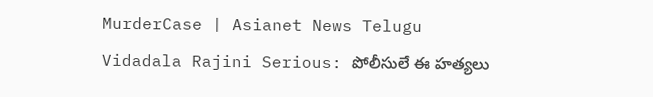MurderCase | Asianet News Telugu
Vidadala Rajini Serious: పోలీసులే ఈ హత్యలు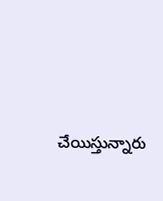చేయిస్తున్నారు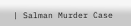| Salman Murder Case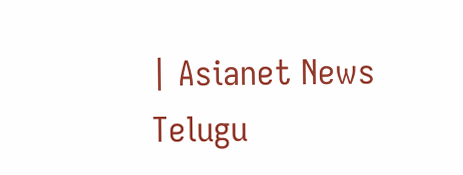| Asianet News Telugu